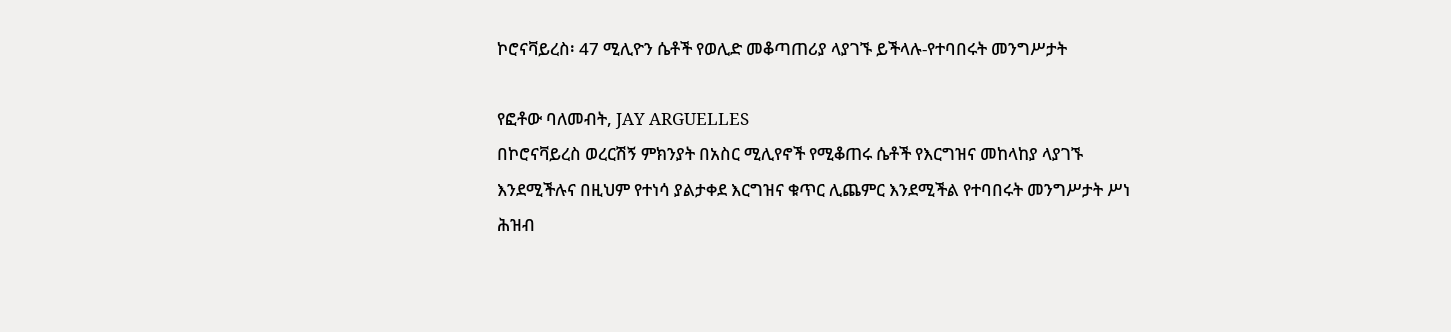ኮሮናቫይረስ፡ 47 ሚሊዮን ሴቶች የወሊድ መቆጣጠሪያ ላያገኙ ይችላሉ-የተባበሩት መንግሥታት

የፎቶው ባለመብት, JAY ARGUELLES
በኮሮናቫይረስ ወረርሽኝ ምክንያት በአስር ሚሊየኖች የሚቆጠሩ ሴቶች የእርግዝና መከላከያ ላያገኙ እንደሚችሉና በዚህም የተነሳ ያልታቀደ እርግዝና ቁጥር ሊጨምር እንደሚችል የተባበሩት መንግሥታት ሥነ ሕዝብ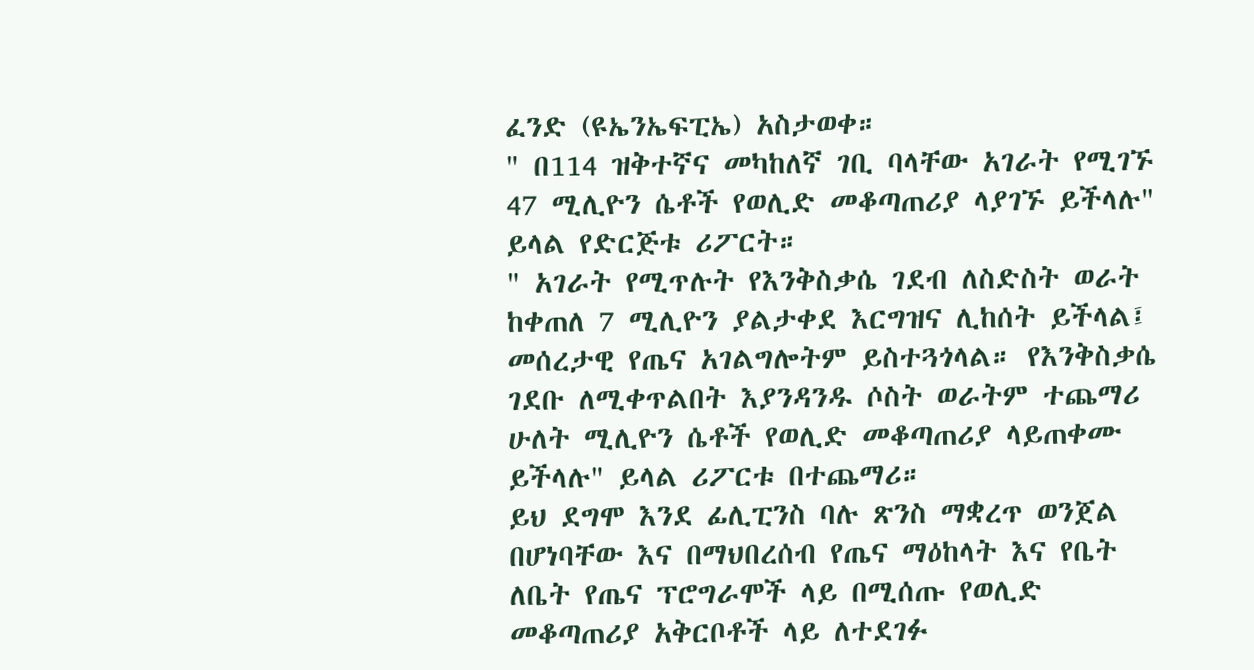ፈንድ (ዩኤንኤፍፒኤ) አስታወቀ።
" በ114 ዝቅተኛና መካከለኛ ገቢ ባላቸው አገራት የሚገኙ 47 ሚሊዮን ሴቶች የወሊድ መቆጣጠሪያ ላያገኙ ይችላሉ" ይላል የድርጅቱ ሪፖርት።
" አገራት የሚጥሉት የእንቅስቃሴ ገደብ ለስድስት ወራት ከቀጠለ 7 ሚሊዮን ያልታቀደ እርግዝና ሊከሰት ይችላል፤ መሰረታዊ የጤና አገልግሎትም ይስተጓጎላል። የእንቅስቃሴ ገደቡ ለሚቀጥልበት እያንዳንዱ ሶስት ወራትም ተጨማሪ ሁለት ሚሊዮን ሴቶች የወሊድ መቆጣጠሪያ ላይጠቀሙ ይችላሉ" ይላል ሪፖርቱ በተጨማሪ።
ይህ ደግሞ እንደ ፊሊፒንስ ባሉ ጽንስ ማቋረጥ ወንጀል በሆነባቸው እና በማህበረሰብ የጤና ማዕከላት እና የቤት ለቤት የጤና ፕሮግራሞች ላይ በሚሰጡ የወሊድ መቆጣጠሪያ አቅርቦቶች ላይ ለተደገፉ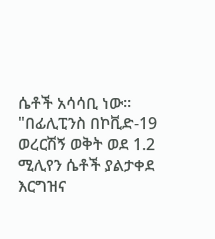ሴቶች አሳሳቢ ነው።
"በፊሊፒንስ በኮቪድ-19 ወረርሽኝ ወቅት ወደ 1.2 ሚሊየን ሴቶች ያልታቀደ እርግዝና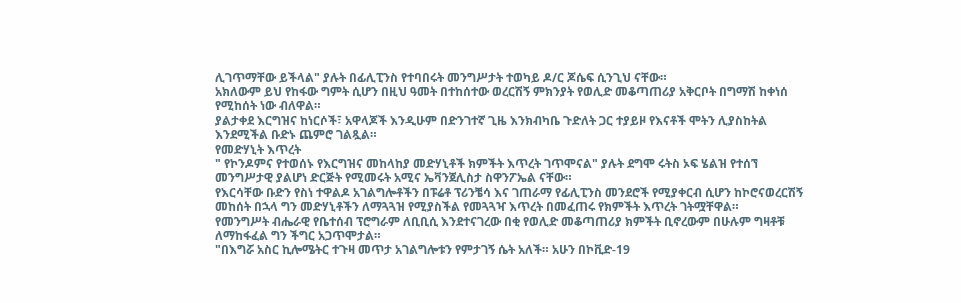ሊገጥማቸው ይችላል" ያሉት በፊሊፒንስ የተባበሩት መንግሥታት ተወካይ ዶ/ር ጆሴፍ ሲንጊህ ናቸው።
አክለውም ይህ የከፋው ግምት ሲሆን በዚህ ዓመት በተከሰተው ወረርሽኝ ምክንያት የወሊድ መቆጣጠሪያ አቅርቦት በግማሽ ከቀነሰ የሚከሰት ነው ብለዋል።
ያልታቀደ እርግዝና ከነርሶች፣ አዋላጆች እንዲሁም በድንገተኛ ጊዜ እንክብካቤ ጉድለት ጋር ተያይዞ የእናቶች ሞትን ሊያስከትል እንደሚችል ቡድኑ ጨምሮ ገልጿል።
የመድሃኒት እጥረት
" የኮንዶምና የተወሰኑ የእርግዝና መከላከያ መድሃኒቶች ክምችት እጥረት ገጥሞናል" ያሉት ደግሞ ሩትስ ኦፍ ሄልዝ የተሰኘ መንግሥታዊ ያልሆነ ድርጅት የሚመሩት አሚና ኤቫንጀሊስታ ስዋንፖኤል ናቸው።
የእርሳቸው ቡድን የስነ ተዋልዶ አገልግሎቶችን በፑሬቶ ፕሪንቼሳ እና ገጠራማ የፊሊፒንስ መንደሮች የሚያቀርብ ሲሆን ከኮሮናወረርሽኝ መከሰት በኋላ ግን መድሃኒቶችን ለማጓጓዝ የሚያስችል የመጓጓዣ እጥረት በመፈጠሩ የክምችት እጥረት ገትሟቸዋል።
የመንግሥት ብሔራዊ የቤተሰብ ፕሮግራም ለቢቢሲ እንደተናገረው በቂ የወሊድ መቆጣጠሪያ ክምችት ቢኖረውም በሁሉም ግዛቶቹ ለማከፋፈል ግን ችግር አጋጥሞታል።
"በእግሯ አስር ኪሎሜትር ተጉዛ መጥታ አገልግሎቱን የምታገኝ ሴት አለች። አሁን በኮቪድ-19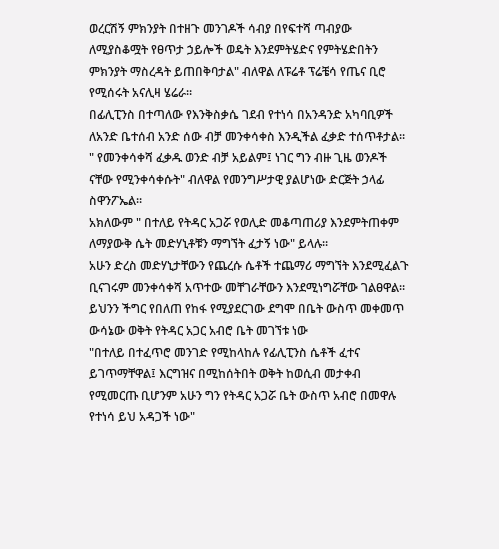ወረርሽኝ ምክንያት በተዘጉ መንገዶች ሳብያ በየፍተሻ ጣብያው ለሚያስቆሟት የፀጥታ ኃይሎች ወዴት እንደምትሄድና የምትሄድበትን ምክንያት ማስረዳት ይጠበቅባታል" ብለዋል ለፑሬቶ ፕሬቼሳ የጤና ቢሮ የሚሰሩት አናሊዛ ሄሬራ።
በፊሊፒንስ በተጣለው የእንቅስቃሴ ገደብ የተነሳ በአንዳንድ አካባቢዎች ለአንድ ቤተሰብ አንድ ሰው ብቻ መንቀሳቀስ እንዲችል ፈቃድ ተሰጥቶታል።
" የመንቀሳቀሻ ፈቃዱ ወንድ ብቻ አይልም፤ ነገር ግን ብዙ ጊዜ ወንዶች ናቸው የሚንቀሳቀሱት" ብለዋል የመንግሥታዊ ያልሆነው ድርጅት ኃላፊ ስዋንፖኤል።
አክለውም " በተለይ የትዳር አጋሯ የወሊድ መቆጣጠሪያ እንደምትጠቀም ለማያውቅ ሴት መድሃኒቶቹን ማግኘት ፈታኝ ነው" ይላሉ።
አሁን ድረስ መድሃኒታቸውን የጨረሱ ሴቶች ተጨማሪ ማግኘት እንደሚፈልጉ ቢናገሩም መንቀሳቀሻ አጥተው መቸገራቸውን እንደሚነግሯቸው ገልፀዋል። ይህንን ችግር የበለጠ የከፋ የሚያደርገው ደግሞ በቤት ውስጥ መቀመጥ ውሳኔው ወቅት የትዳር አጋር አብሮ ቤት መገኘቱ ነው
"በተለይ በተፈጥሮ መንገድ የሚከላከሉ የፊሊፒንስ ሴቶች ፈተና ይገጥማቸዋል፤ እርግዝና በሚከሰትበት ወቅት ከወሲብ መታቀብ የሚመርጡ ቢሆንም አሁን ግን የትዳር አጋሯ ቤት ውስጥ አብሮ በመዋሉ የተነሳ ይህ አዳጋች ነው"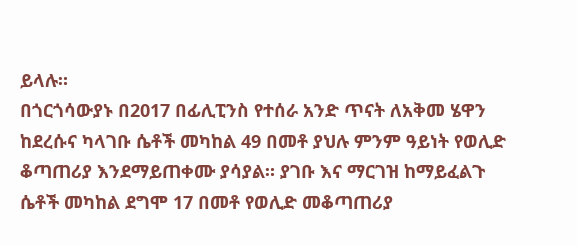ይላሉ።
በጎርጎሳውያኑ በ2017 በፊሊፒንስ የተሰራ አንድ ጥናት ለአቅመ ሄዋን ከደረሱና ካላገቡ ሴቶች መካከል 49 በመቶ ያህሉ ምንም ዓይነት የወሊድ ቆጣጠሪያ እንደማይጠቀሙ ያሳያል። ያገቡ እና ማርገዝ ከማይፈልጉ ሴቶች መካከል ደግሞ 17 በመቶ የወሊድ መቆጣጠሪያ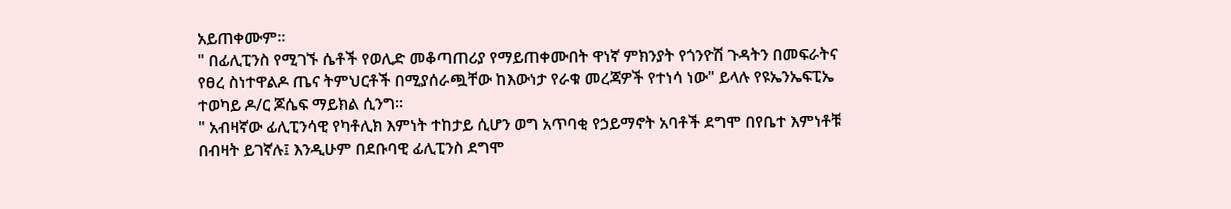አይጠቀሙም።
" በፊሊፒንስ የሚገኙ ሴቶች የወሊድ መቆጣጠሪያ የማይጠቀሙበት ዋነኛ ምክንያት የጎንዮሽ ጉዳትን በመፍራትና የፀረ ስነተዋልዶ ጤና ትምህርቶች በሚያሰራጯቸው ከእውነታ የራቁ መረጃዎች የተነሳ ነው" ይላሉ የዩኤንኤፍፒኤ ተወካይ ዶ/ር ጆሴፍ ማይክል ሲንግ።
" አብዛኛው ፊሊፒንሳዊ የካቶሊክ እምነት ተከታይ ሲሆን ወግ አጥባቂ የኃይማኖት አባቶች ደግሞ በየቤተ እምነቶቹ በብዛት ይገኛሉ፤ እንዲሁም በደቡባዊ ፊሊፒንስ ደግሞ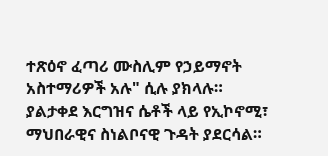ተጽዕኖ ፈጣሪ ሙስሊም የኃይማኖት አስተማሪዎች አሉ" ሲሉ ያክላሉ።
ያልታቀደ እርግዝና ሴቶች ላይ የኢኮኖሚ፣ ማህበራዊና ስነልቦናዊ ጉዳት ያደርሳል።